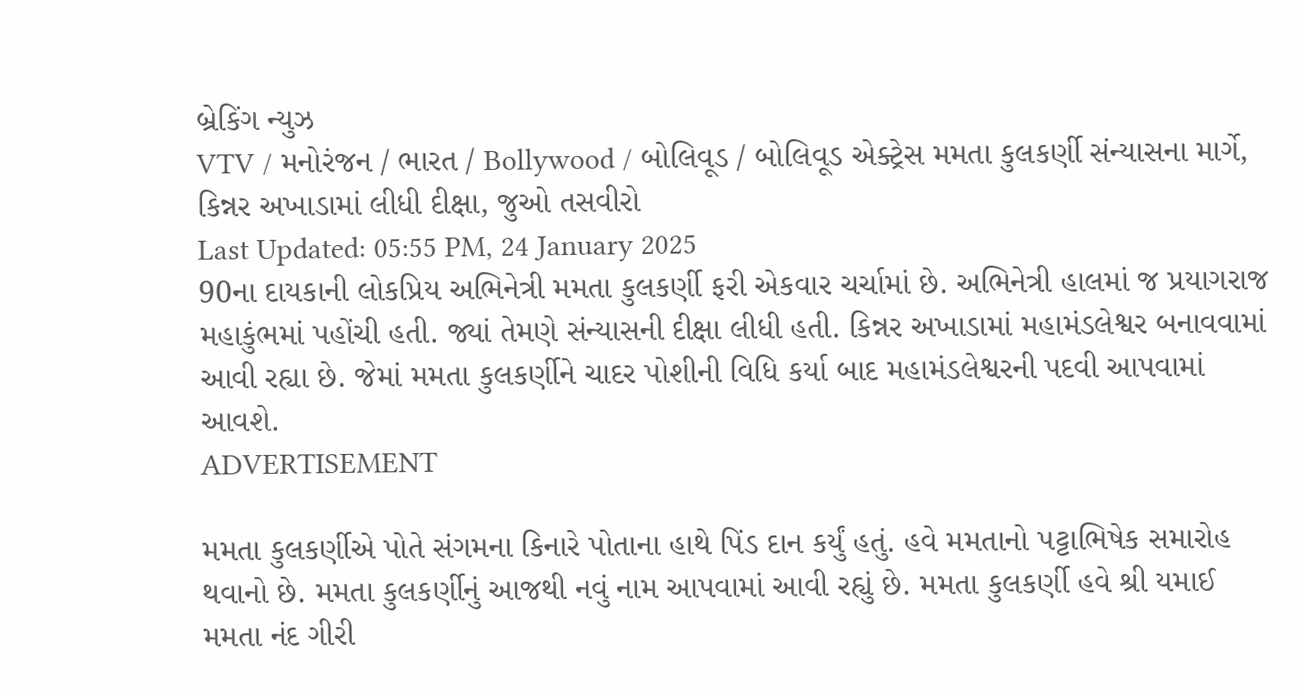બ્રેકિંગ ન્યુઝ
VTV / મનોરંજન / ભારત / Bollywood / બોલિવૂડ / બોલિવૂડ એક્ટ્રેસ મમતા કુલકર્ણી સંન્યાસના માર્ગે, કિન્નર અખાડામાં લીધી દીક્ષા, જુઓ તસવીરો
Last Updated: 05:55 PM, 24 January 2025
90ના દાયકાની લોકપ્રિય અભિનેત્રી મમતા કુલકર્ણી ફરી એકવાર ચર્ચામાં છે. અભિનેત્રી હાલમાં જ પ્રયાગરાજ મહાકુંભમાં પહોંચી હતી. જ્યાં તેમણે સંન્યાસની દીક્ષા લીધી હતી. કિન્નર અખાડામાં મહામંડલેશ્વર બનાવવામાં આવી રહ્યા છે. જેમાં મમતા કુલકર્ણીને ચાદર પોશીની વિધિ કર્યા બાદ મહામંડલેશ્વરની પદવી આપવામાં આવશે.
ADVERTISEMENT

મમતા કુલકર્ણીએ પોતે સંગમના કિનારે પોતાના હાથે પિંડ દાન કર્યું હતું. હવે મમતાનો પટ્ટાભિષેક સમારોહ થવાનો છે. મમતા કુલકર્ણીનું આજથી નવું નામ આપવામાં આવી રહ્યું છે. મમતા કુલકર્ણી હવે શ્રી યમાઈ મમતા નંદ ગીરી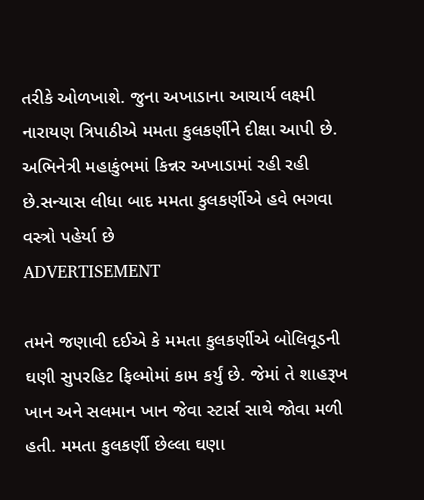તરીકે ઓળખાશે. જુના અખાડાના આચાર્ય લક્ષ્મી નારાયણ ત્રિપાઠીએ મમતા કુલકર્ણીને દીક્ષા આપી છે. અભિનેત્રી મહાકુંભમાં કિન્નર અખાડામાં રહી રહી છે.સન્યાસ લીધા બાદ મમતા કુલકર્ણીએ હવે ભગવા વસ્ત્રો પહેર્યા છે
ADVERTISEMENT

તમને જણાવી દઈએ કે મમતા કુલકર્ણીએ બોલિવૂડની ઘણી સુપરહિટ ફિલ્મોમાં કામ કર્યું છે. જેમાં તે શાહરૂખ ખાન અને સલમાન ખાન જેવા સ્ટાર્સ સાથે જોવા મળી હતી. મમતા કુલકર્ણી છેલ્લા ઘણા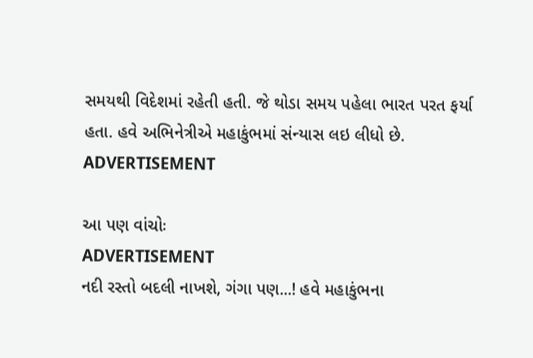સમયથી વિદેશમાં રહેતી હતી. જે થોડા સમય પહેલા ભારત પરત ફર્યા હતા. હવે અભિનેત્રીએ મહાકુંભમાં સંન્યાસ લઇ લીધો છે.
ADVERTISEMENT

આ પણ વાંચોઃ
ADVERTISEMENT
નદી રસ્તો બદલી નાખશે, ગંગા પણ...! હવે મહાકુંભના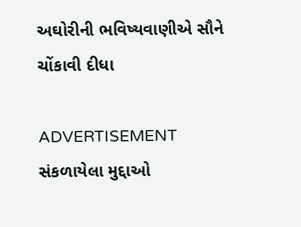અઘોરીની ભવિષ્યવાણીએ સૌને ચોંકાવી દીધા

ADVERTISEMENT
સંકળાયેલા મુદ્દાઓ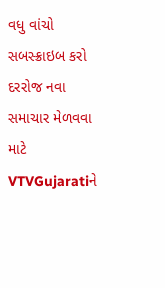વધુ વાંચો
સબસ્ક્રાઇબ કરો
દરરોજ નવા સમાચાર મેળવવા માટે VTVGujaratiને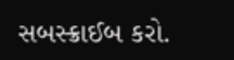સબસ્ક્રાઈબ કરો.